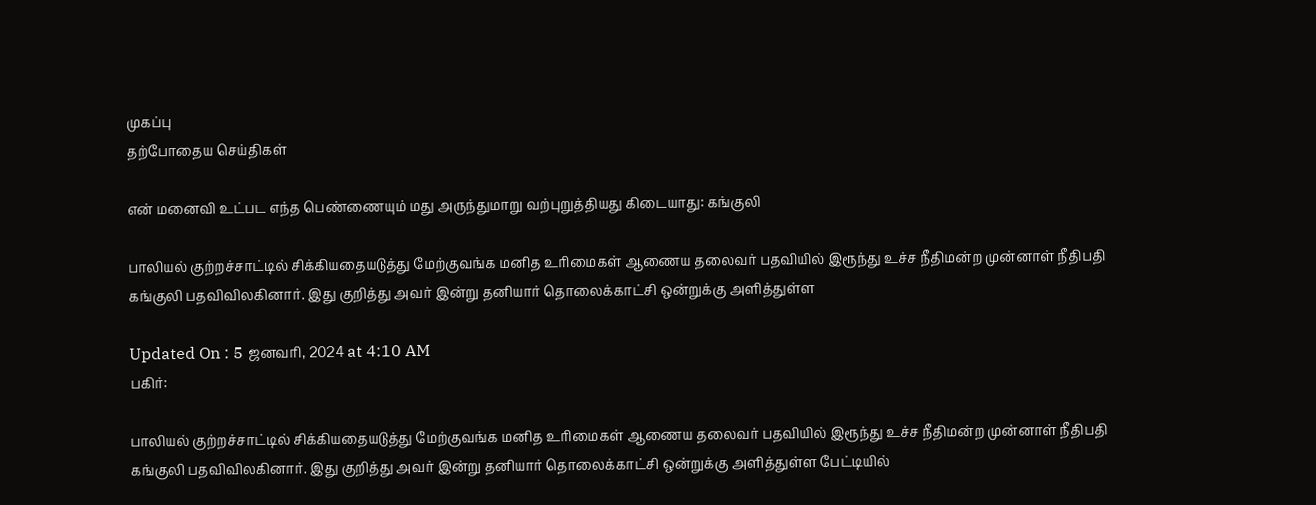முகப்பு
தற்போதைய செய்திகள்

என் மனைவி உட்பட எந்த பெண்ணையும் மது அருந்துமாறு வற்புறுத்தியது கிடையாது: கங்குலி

பாலியல் குற்றச்சாட்டில் சிக்கியதையடுத்து மேற்குவங்க மனித உரிமைகள் ஆணைய தலைவர் பதவியில் இரூந்து உச்ச நீதிமன்ற முன்னாள் நீதிபதி கங்குலி பதவிவிலகினார். இது குறித்து அவர் இன்று தனியார் தொலைக்காட்சி ஒன்றுக்கு அளித்துள்ள

Updated On : 5 ஜனவரி, 2024 at 4:10 AM
பகிர்:

பாலியல் குற்றச்சாட்டில் சிக்கியதையடுத்து மேற்குவங்க மனித உரிமைகள் ஆணைய தலைவர் பதவியில் இரூந்து உச்ச நீதிமன்ற முன்னாள் நீதிபதி கங்குலி பதவிவிலகினார். இது குறித்து அவர் இன்று தனியார் தொலைக்காட்சி ஒன்றுக்கு அளித்துள்ள பேட்டியில்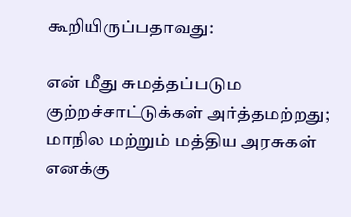கூறியிருப்பதாவது:

என் மீது சுமத்தப்படும குற்றச்சாட்டுக்கள் அர்த்தமற்றது; மாநில மற்றும் மத்திய அரசுகள் எனக்கு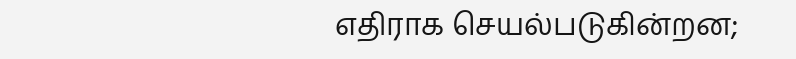எதிராக செயல்படுகின்றன;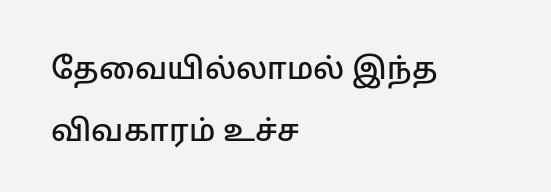தேவையில்லாமல் இந்த விவகாரம் உச்ச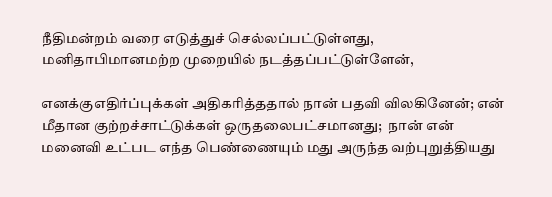நீதிமன்றம் வரை எடுத்துச் செல்லப்பட்டுள்ளது, மனிதாபிமானமற்ற முறையில் நடத்தப்பட்டுள்ளேன்,

எனக்குஎதிர்ப்புக்கள் அதிகரித்ததால் நான் பதவி விலகினேன்; என் மீதான குற்றச்சாட்டுக்கள் ஒருதலைபட்சமானது;  நான் என் மனைவி உட்பட எந்த பெண்ணையும் மது அருந்த வற்புறுத்தியது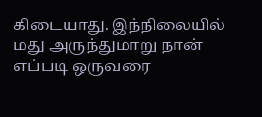கிடையாது. இந்நிலையில் மது அருந்துமாறு நான் எப்படி ஒருவரை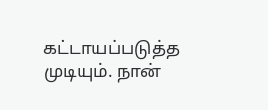கட்டாயப்படுத்த முடியும். நான்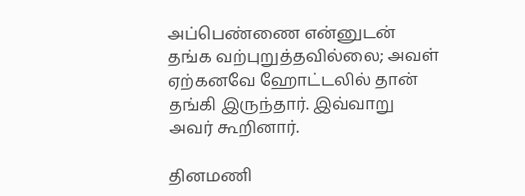அப்பெண்ணை என்னுடன் தங்க வற்புறுத்தவில்லை; அவள் ஏற்கனவே ஹோட்டலில் தான் தங்கி இருந்தார். இவ்வாறு அவர் கூறினார்.

தினமணி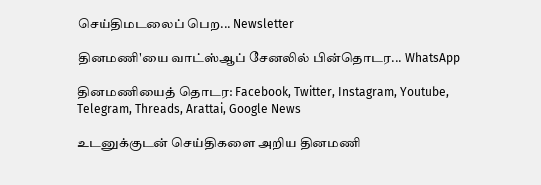செய்திமடலைப் பெற... Newsletter

தினமணி'யை வாட்ஸ்ஆப் சேனலில் பின்தொடர... WhatsApp

தினமணியைத் தொடர: Facebook, Twitter, Instagram, Youtube, Telegram, Threads, Arattai, Google News

உடனுக்குடன் செய்திகளை அறிய தினமணி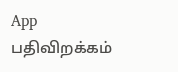App பதிவிறக்கம்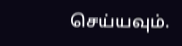செய்யவும்.